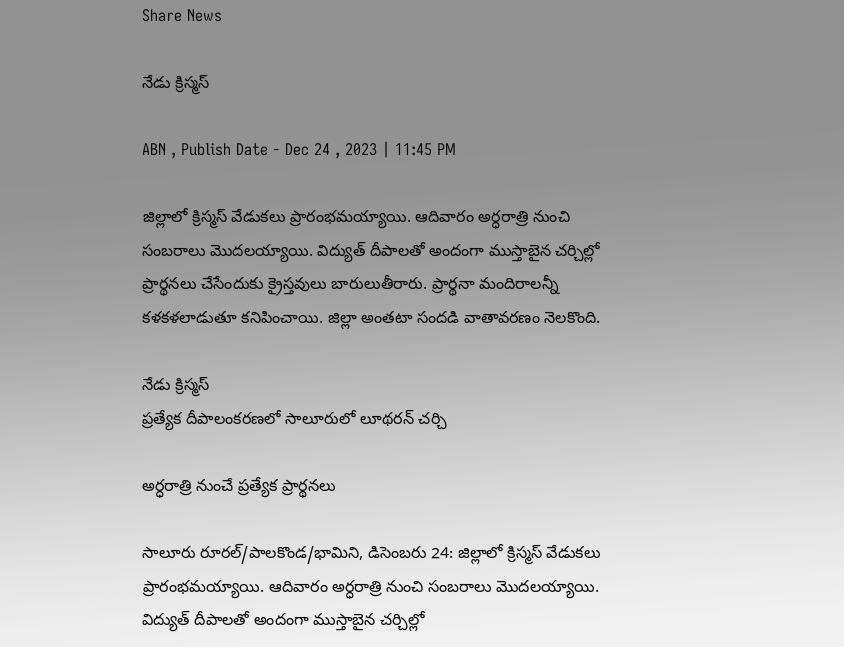Share News

నేడు క్రిస్మస్‌

ABN , Publish Date - Dec 24 , 2023 | 11:45 PM

జిల్లాలో క్రిస్మస్‌ వేడుకలు ప్రారంభమయ్యాయి. ఆదివారం అర్ధరాత్రి నుంచి సంబరాలు మొదలయ్యాయి. విద్యుత్‌ దీపాలతో అందంగా ముస్తాబైన చర్చిల్లో ప్రార్థనలు చేసేందుకు క్రైస్తవులు బారులుతీరారు. ప్రార్థనా మందిరాలన్నీ కళకళలాడుతూ కనిపించాయి. జిల్లా అంతటా సందడి వాతావరణం నెలకొంది.

నేడు క్రిస్మస్‌
ప్రత్యేక దీపాలంకరణలో సాలూరులో లూథరన్‌ చర్చి

అర్ధరాత్రి నుంచే ప్రత్యేక ప్రార్థనలు

సాలూరు రూరల్‌/పాలకొండ/భామిని, డిసెంబరు 24: జిల్లాలో క్రిస్మస్‌ వేడుకలు ప్రారంభమయ్యాయి. ఆదివారం అర్ధరాత్రి నుంచి సంబరాలు మొదలయ్యాయి. విద్యుత్‌ దీపాలతో అందంగా ముస్తాబైన చర్చిల్లో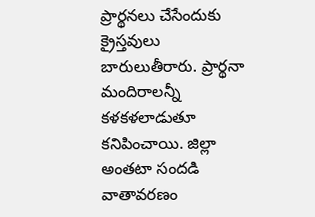ప్రార్థనలు చేసేందుకు క్రైస్తవులు బారులుతీరారు. ప్రార్థనా మందిరాలన్నీ కళకళలాడుతూ కనిపించాయి. జిల్లా అంతటా సందడి వాతావరణం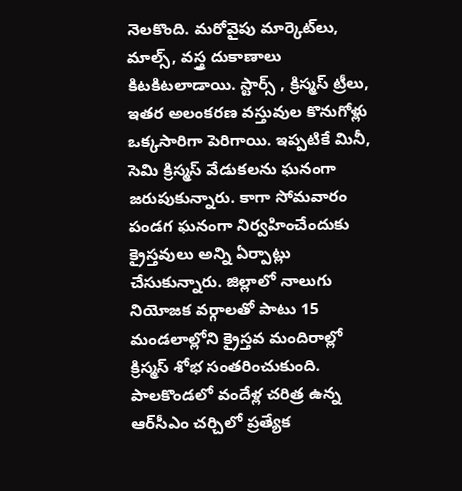నెలకొంది. మరోవైపు మార్కెట్‌లు, మాల్స్‌, వస్త్ర దుకాణాలు కిటకిటలాడాయి. స్టార్స్‌ , క్రిస్మస్‌ ట్రీలు, ఇతర అలంకరణ వస్తువుల కొనుగోళ్లు ఒక్కసారిగా పెరిగాయి. ఇప్పటికే మినీ, సెమి క్రిస్మస్‌ వేడుకలను ఘనంగా జరుపుకున్నారు. కాగా సోమవారం పండగ ఘనంగా నిర్వహించేందుకు క్రైస్తవులు అన్ని ఏర్పాట్లు చేసుకున్నారు. జిల్లాలో నాలుగు నియోజక వర్గాలతో పాటు 15 మండలాల్లోని క్రైస్తవ మందిరాల్లో క్రిస్మస్‌ శోభ సంతరించుకుంది. పాలకొండలో వందేళ్ల చరిత్ర ఉన్న ఆర్‌సీఎం చర్చిలో ప్రత్యేక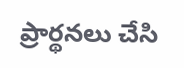ప్రార్థనలు చేసి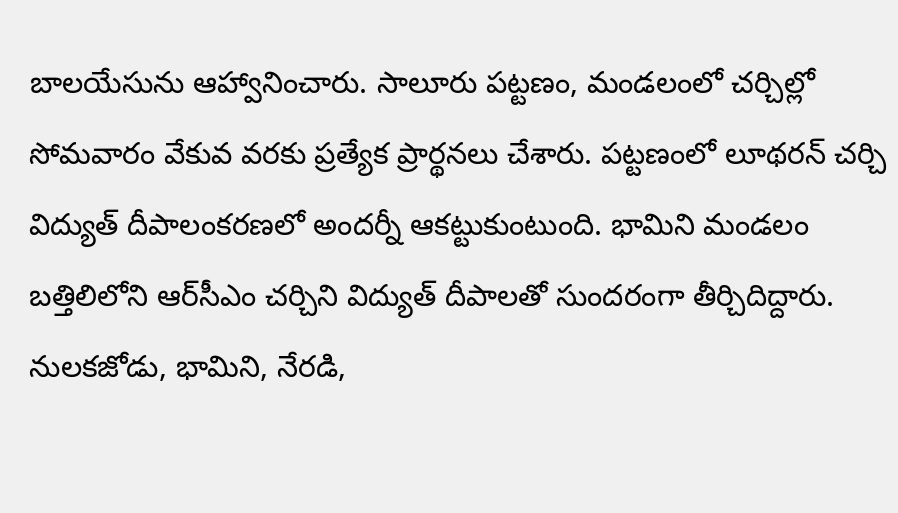బాలయేసును ఆహ్వానించారు. సాలూరు పట్టణం, మండలంలో చర్చిల్లో సోమవారం వేకువ వరకు ప్రత్యేక ప్రార్థనలు చేశారు. పట్టణంలో లూథరన్‌ చర్చి విద్యుత్‌ దీపాలంకరణలో అందర్నీ ఆకట్టుకుంటుంది. భామిని మండలం బత్తిలిలోని ఆర్‌సీఎం చర్చిని విద్యుత్‌ దీపాలతో సుందరంగా తీర్చిదిద్దారు. నులకజోడు, భామిని, నేరడి,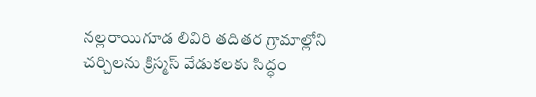నల్లరాయిగూడ లివిరి తదితర గ్రామాల్లోని చర్చిలను క్రిస్మస్‌ వేడుకలకు సిద్ధం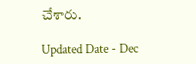చేశారు.

Updated Date - Dec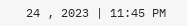24 , 2023 | 11:45 PM